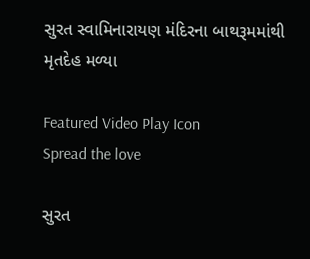સુરત સ્વામિનારાયણ મંદિરના બાથરૂમમાંથી મૃતદેહ મળ્યા

Featured Video Play Icon
Spread the love

સુરત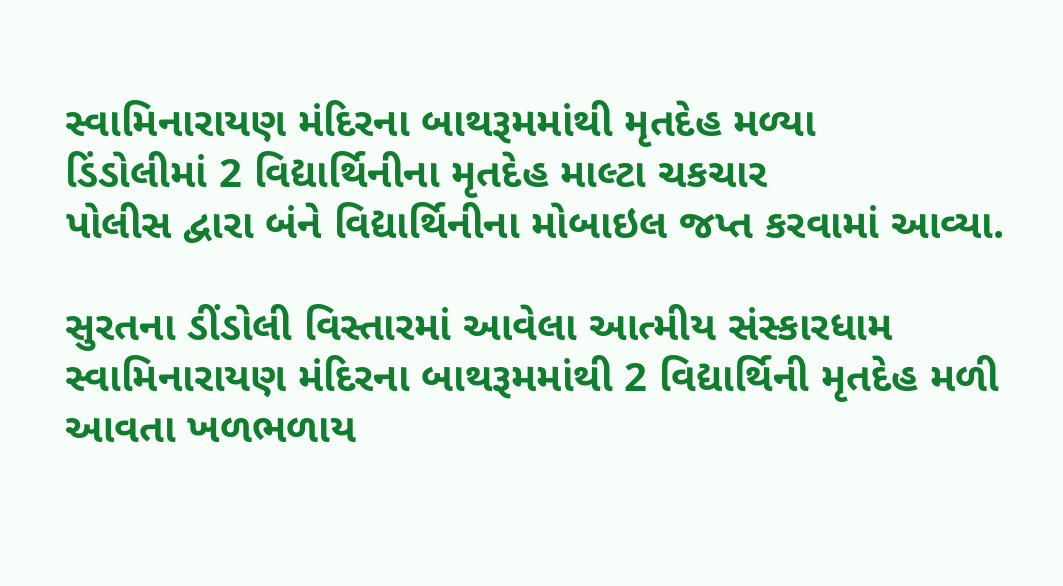સ્વામિનારાયણ મંદિરના બાથરૂમમાંથી મૃતદેહ મળ્યા
ડિંડોલીમાં 2 વિદ્યાર્થિનીના મૃતદેહ માલ્ટા ચકચાર
પોલીસ દ્વારા બંને વિદ્યાર્થિનીના મોબાઇલ જપ્ત કરવામાં આવ્યા.

સુરતના ડીંડોલી વિસ્તારમાં આવેલા આત્મીય સંસ્કારધામ સ્વામિનારાયણ મંદિરના બાથરૂમમાંથી 2 વિદ્યાર્થિની મૃતદેહ મળી આવતા ખળભળાય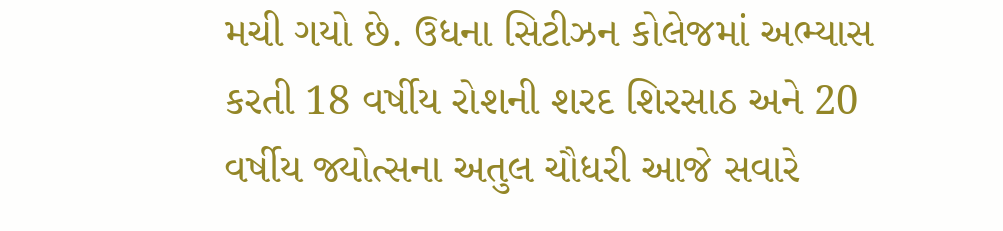મચી ગયો છે. ઉધના સિટીઝન કોલેજમાં અભ્યાસ કરતી 18 વર્ષીય રોશની શરદ શિરસાઠ અને 20 વર્ષીય જ્યોત્સના અતુલ ચૌધરી આજે સવારે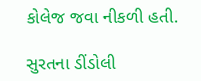કોલેજ જવા નીકળી હતી.

સુરતના ડીંડોલી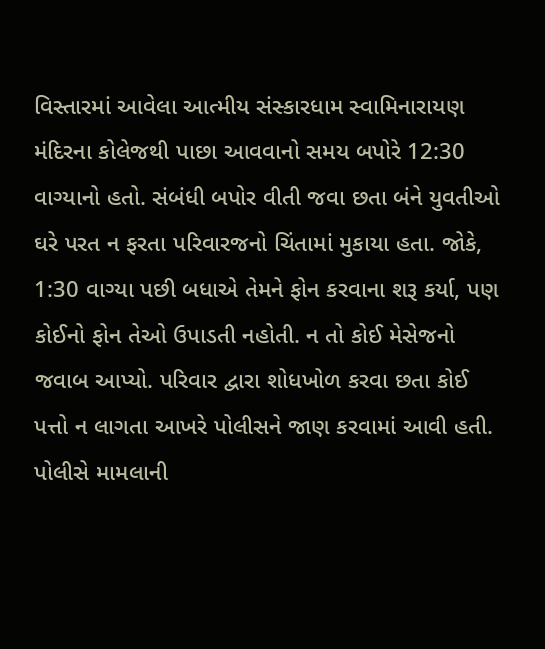વિસ્તારમાં આવેલા આત્મીય સંસ્કારધામ સ્વામિનારાયણ મંદિરના કોલેજથી પાછા આવવાનો સમય બપોરે 12:30 વાગ્યાનો હતો. સંબંધી બપોર વીતી જવા છતા બંને યુવતીઓ ઘરે પરત ન ફરતા પરિવારજનો ચિંતામાં મુકાયા હતા. જોકે, 1:30 વાગ્યા પછી બધાએ તેમને ફોન કરવાના શરૂ કર્યા, પણ કોઈનો ફોન તેઓ ઉપાડતી નહોતી. ન તો કોઈ મેસેજનો જવાબ આપ્યો. પરિવાર દ્વારા શોધખોળ કરવા છતા કોઈ પત્તો ન લાગતા આખરે પોલીસને જાણ કરવામાં આવી હતી. પોલીસે મામલાની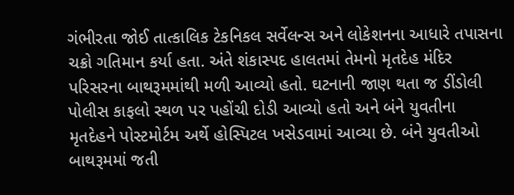ગંભીરતા જોઈ તાત્કાલિક ટેકનિકલ સર્વેલન્સ અને લોકેશનના આધારે તપાસના ચક્રો ગતિમાન કર્યા હતા. અંતે શંકાસ્પદ હાલતમાં તેમનો મૃતદેહ મંદિર પરિસરના બાથરૂમમાંથી મળી આવ્યો હતો. ઘટનાની જાણ થતા જ ડીંડોલી પોલીસ કાફલો સ્થળ પર પહોંચી દોડી આવ્યો હતો અને બંને યુવતીના મૃતદેહને પોસ્ટમોર્ટમ અર્થે હોસ્પિટલ ખસેડવામાં આવ્યા છે. બંને યુવતીઓ બાથરૂમમાં જતી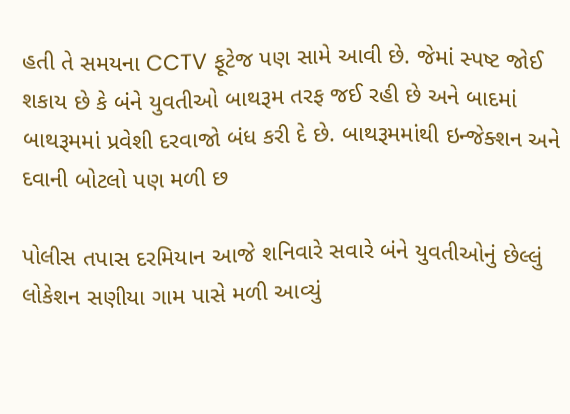હતી તે સમયના CCTV ફૂટેજ પણ સામે આવી છે. જેમાં સ્પષ્ટ જોઈ શકાય છે કે બંને યુવતીઓ બાથરૂમ તરફ જઈ રહી છે અને બાદમાં બાથરૂમમાં પ્રવેશી દરવાજો બંધ કરી દે છે. બાથરૂમમાંથી ઇન્જેક્શન અને દવાની બોટલો પણ મળી છ

પોલીસ તપાસ દરમિયાન આજે શનિવારે સવારે બંને યુવતીઓનું છેલ્લું લોકેશન સણીયા ગામ પાસે મળી આવ્યું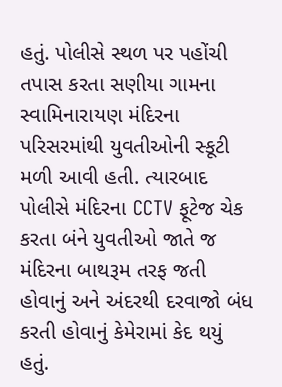હતું. પોલીસે સ્થળ પર પહોંચી તપાસ કરતા સણીયા ગામના સ્વામિનારાયણ મંદિરના પરિસરમાંથી યુવતીઓની સ્કૂટી મળી આવી હતી. ત્યારબાદ પોલીસે મંદિરના CCTV ફૂટેજ ચેક કરતા બંને યુવતીઓ જાતે જ મંદિરના બાથરૂમ તરફ જતી હોવાનું અને અંદરથી દરવાજો બંધ કરતી હોવાનું કેમેરામાં કેદ થયું હતું.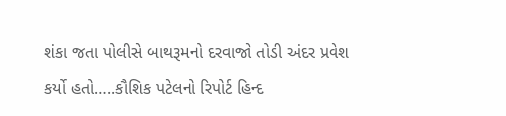શંકા જતા પોલીસે બાથરૂમનો દરવાજો તોડી અંદર પ્રવેશ કર્યો હતો…..કૌશિક પટેલનો રિપોર્ટ હિન્દ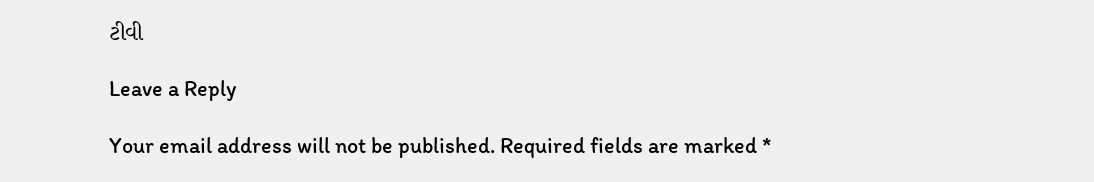ટીવી

Leave a Reply

Your email address will not be published. Required fields are marked *